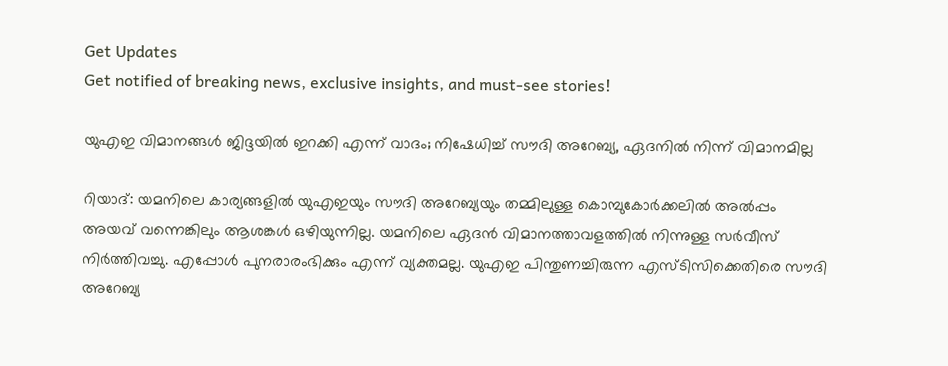Get Updates
Get notified of breaking news, exclusive insights, and must-see stories!

യുഎഇ വിമാനങ്ങള്‍ ജിദ്ദയില്‍ ഇറക്കി എന്ന് വാദം; നിഷേധിച്ച് സൗദി അറേബ്യ, ഏദനില്‍ നിന്ന് വിമാനമില്ല

റിയാദ്: യമനിലെ കാര്യങ്ങളില്‍ യുഎഇയും സൗദി അറേബ്യയും തമ്മിലുള്ള കൊമ്പുകോര്‍ക്കലില്‍ അല്‍പ്പം അയവ് വന്നെങ്കിലും ആശങ്കള്‍ ഒഴിയുന്നില്ല. യമനിലെ ഏദന്‍ വിമാനത്താവളത്തില്‍ നിന്നുള്ള സര്‍വീസ് നിര്‍ത്തിവച്ചു. എപ്പോള്‍ പുനരാരംഭിക്കും എന്ന് വ്യക്തമല്ല. യുഎഇ പിന്തുണച്ചിരുന്ന എസ്ടിസിക്കെതിരെ സൗദി അറേബ്യ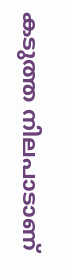കടുത്ത നിലപാടാണ്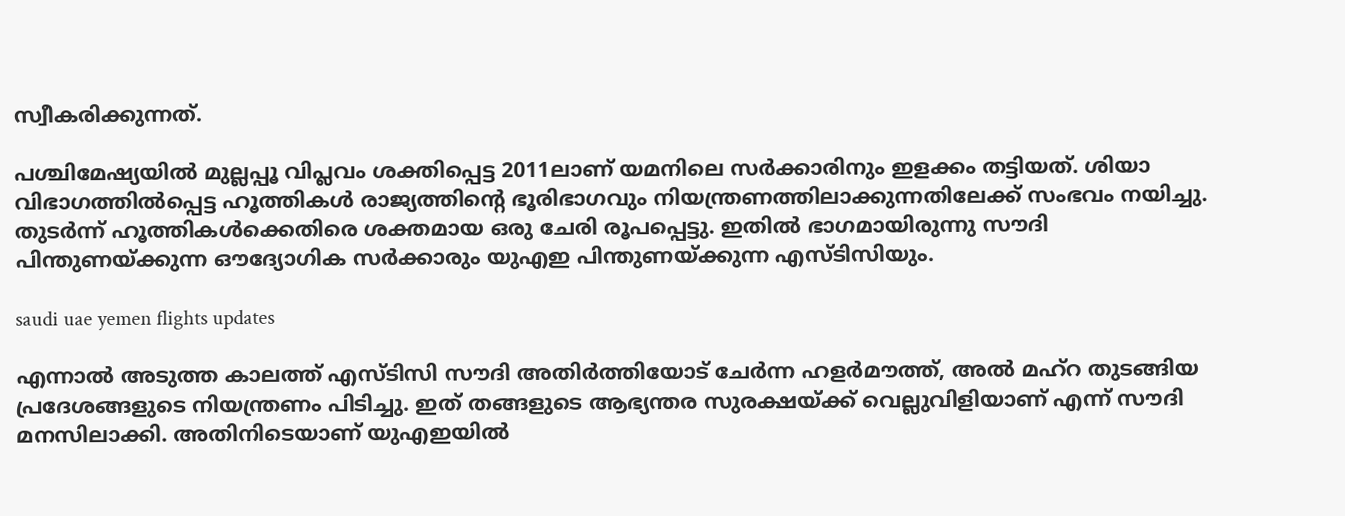സ്വീകരിക്കുന്നത്.

പശ്ചിമേഷ്യയില്‍ മുല്ലപ്പൂ വിപ്ലവം ശക്തിപ്പെട്ട 2011ലാണ് യമനിലെ സര്‍ക്കാരിനും ഇളക്കം തട്ടിയത്. ശിയാ വിഭാഗത്തില്‍പ്പെട്ട ഹൂത്തികള്‍ രാജ്യത്തിന്റെ ഭൂരിഭാഗവും നിയന്ത്രണത്തിലാക്കുന്നതിലേക്ക് സംഭവം നയിച്ചു. തുടര്‍ന്ന് ഹൂത്തികള്‍ക്കെതിരെ ശക്തമായ ഒരു ചേരി രൂപപ്പെട്ടു. ഇതില്‍ ഭാഗമായിരുന്നു സൗദി പിന്തുണയ്ക്കുന്ന ഔദ്യോഗിക സര്‍ക്കാരും യുഎഇ പിന്തുണയ്ക്കുന്ന എസ്ടിസിയും.

saudi uae yemen flights updates

എന്നാല്‍ അടുത്ത കാലത്ത് എസ്ടിസി സൗദി അതിര്‍ത്തിയോട് ചേര്‍ന്ന ഹളര്‍മൗത്ത്, അല്‍ മഹ്‌റ തുടങ്ങിയ പ്രദേശങ്ങളുടെ നിയന്ത്രണം പിടിച്ചു. ഇത് തങ്ങളുടെ ആഭ്യന്തര സുരക്ഷയ്ക്ക് വെല്ലുവിളിയാണ് എന്ന് സൗദി മനസിലാക്കി. അതിനിടെയാണ് യുഎഇയില്‍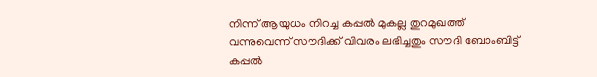നിന്ന് ആയുധം നിറച്ച കപ്പല്‍ മുകല്ല തുറമുഖത്ത് വന്നുവെന്ന് സൗദിക്ക് വിവരം ലഭിച്ചതും സൗദി ബോംബിട്ട് കപ്പല്‍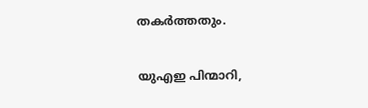തകര്‍ത്തതും.

യുഎഇ പിന്മാറി,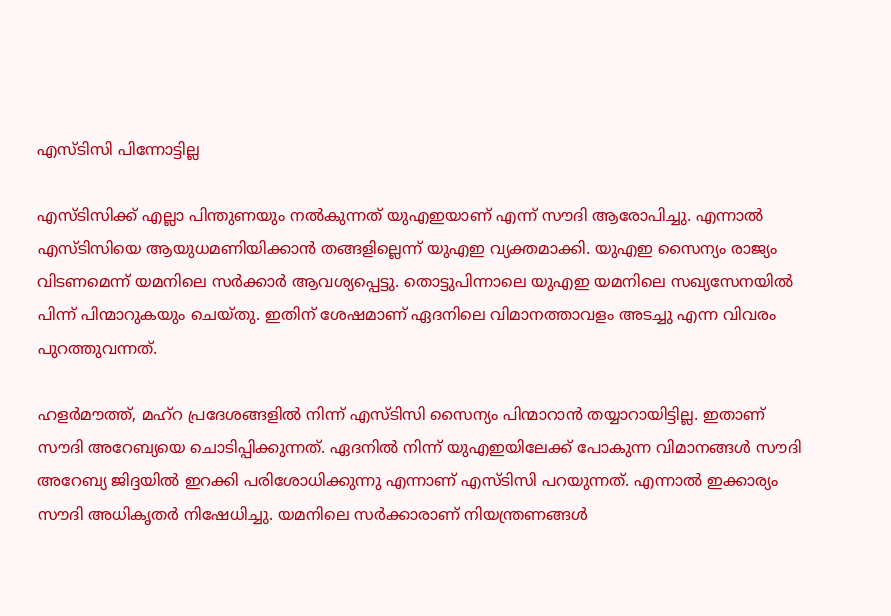എസ്ടിസി പിന്നോട്ടില്ല

എസ്ടിസിക്ക് എല്ലാ പിന്തുണയും നല്‍കുന്നത് യുഎഇയാണ് എന്ന് സൗദി ആരോപിച്ചു. എന്നാല്‍ എസ്ടിസിയെ ആയുധമണിയിക്കാന്‍ തങ്ങളില്ലെന്ന് യുഎഇ വ്യക്തമാക്കി. യുഎഇ സൈന്യം രാജ്യം വിടണമെന്ന് യമനിലെ സര്‍ക്കാര്‍ ആവശ്യപ്പെട്ടു. തൊട്ടുപിന്നാലെ യുഎഇ യമനിലെ സഖ്യസേനയില്‍ പിന്ന് പിന്മാറുകയും ചെയ്തു. ഇതിന് ശേഷമാണ് ഏദനിലെ വിമാനത്താവളം അടച്ചു എന്ന വിവരം പുറത്തുവന്നത്.

ഹളര്‍മൗത്ത്, മഹ്‌റ പ്രദേശങ്ങളില്‍ നിന്ന് എസ്ടിസി സൈന്യം പിന്മാറാന്‍ തയ്യാറായിട്ടില്ല. ഇതാണ് സൗദി അറേബ്യയെ ചൊടിപ്പിക്കുന്നത്. ഏദനില്‍ നിന്ന് യുഎഇയിലേക്ക് പോകുന്ന വിമാനങ്ങള്‍ സൗദി അറേബ്യ ജിദ്ദയില്‍ ഇറക്കി പരിശോധിക്കുന്നു എന്നാണ് എസ്ടിസി പറയുന്നത്. എന്നാല്‍ ഇക്കാര്യം സൗദി അധികൃതര്‍ നിഷേധിച്ചു. യമനിലെ സര്‍ക്കാരാണ് നിയന്ത്രണങ്ങള്‍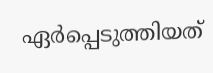ഏര്‍പ്പെടുത്തിയത്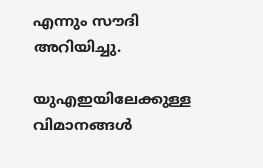എന്നും സൗദി അറിയിച്ചു.

യുഎഇയിലേക്കുള്ള വിമാനങ്ങള്‍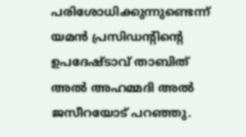പരിശോധിക്കുന്നുണ്ടെന്ന് യമന്‍ പ്രസിഡന്റിന്റെ ഉപദേഷ്ടാവ് താബിത് അല്‍ അഹമ്മദി അല്‍ ജസീറയോട് പറഞ്ഞു.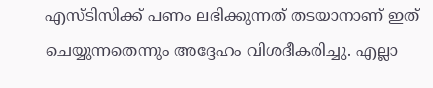എസ്ടിസിക്ക് പണം ലഭിക്കുന്നത് തടയാനാണ് ഇത് ചെയ്യുന്നതെന്നും അദ്ദേഹം വിശദീകരിച്ചു. എല്ലാ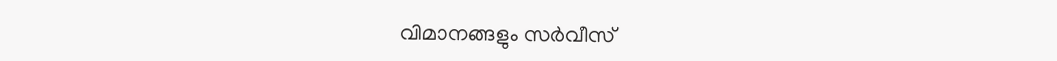വിമാനങ്ങളും സര്‍വീസ്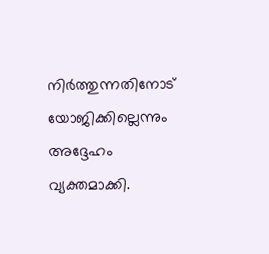നിര്‍ത്തുന്നതിനോട് യോജിക്കില്ലെന്നും അദ്ദേഹം വ്യക്തമാക്കി.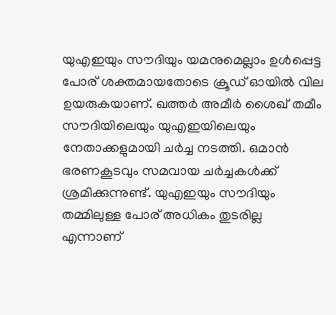യുഎഇയും സൗദിയും യമനുമെല്ലാം ഉള്‍പ്പെട്ട പോര് ശക്തമായതോടെ ക്രൂഡ് ഓയില്‍ വില ഉയരുകയാണ്. ഖത്തര്‍ അമീര്‍ ശൈഖ് തമീം സൗദിയിലെയും യുഎഇയിലെയും നേതാക്കളുമായി ചര്‍ച്ച നടത്തി. ഒമാന്‍ ഭരണകൂടവും സമവായ ചര്‍ച്ചകള്‍ക്ക് ശ്രമിക്കുന്നുണ്ട്. യുഎഇയും സൗദിയും തമ്മിലുള്ള പോര് അധികം തുടരില്ല എന്നാണ്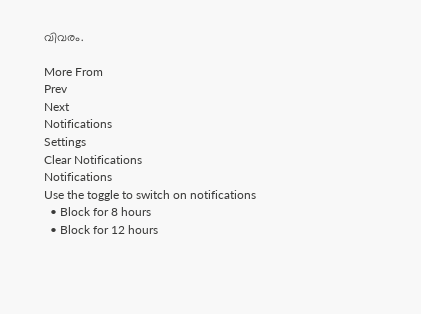വിവരം.

More From
Prev
Next
Notifications
Settings
Clear Notifications
Notifications
Use the toggle to switch on notifications
  • Block for 8 hours
  • Block for 12 hours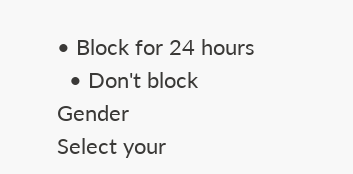• Block for 24 hours
  • Don't block
Gender
Select your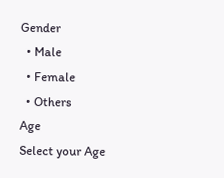Gender
  • Male
  • Female
  • Others
Age
Select your Age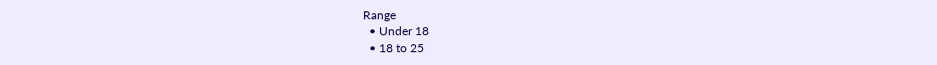Range
  • Under 18
  • 18 to 25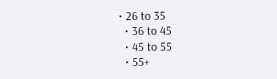• 26 to 35
  • 36 to 45
  • 45 to 55
  • 55+